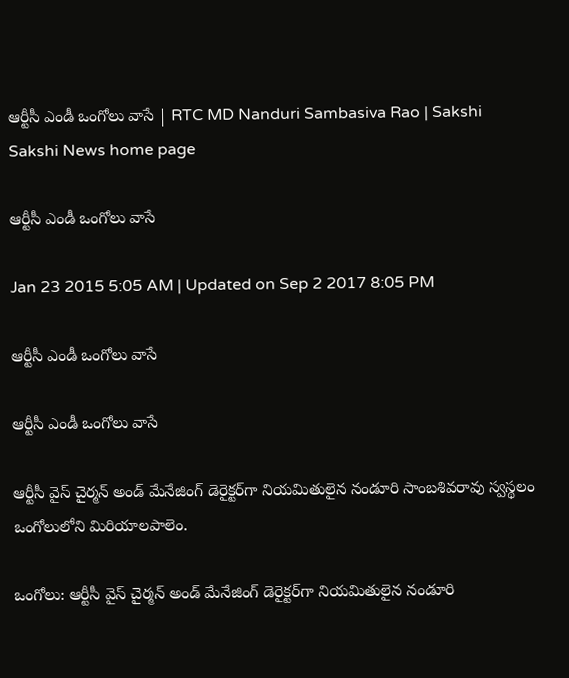ఆర్టీసీ ఎండీ ఒంగోలు వాసే | RTC MD Nanduri Sambasiva Rao | Sakshi
Sakshi News home page

ఆర్టీసీ ఎండీ ఒంగోలు వాసే

Jan 23 2015 5:05 AM | Updated on Sep 2 2017 8:05 PM

ఆర్టీసీ ఎండీ ఒంగోలు వాసే

ఆర్టీసీ ఎండీ ఒంగోలు వాసే

ఆర్టీసీ వైస్ చైర్మన్ అండ్ మేనేజింగ్ డెరైక్టర్‌గా నియమితులైన నండూరి సాంబశివరావు స్వస్థలం ఒంగోలులోని మిరియాలపాలెం.

ఒంగోలు: ఆర్టీసీ వైస్ చైర్మన్ అండ్ మేనేజింగ్ డెరైక్టర్‌గా నియమితులైన నండూరి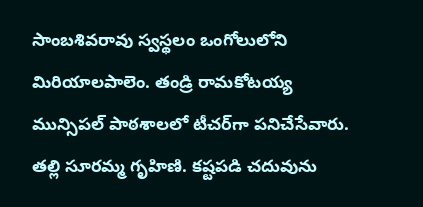సాంబశివరావు స్వస్థలం ఒంగోలులోని మిరియాలపాలెం. తండ్రి రామకోటయ్య మున్సిపల్ పాఠశాలలో టీచర్‌గా పనిచేసేవారు. తల్లి సూరమ్మ గృహిణి. కష్టపడి చదువును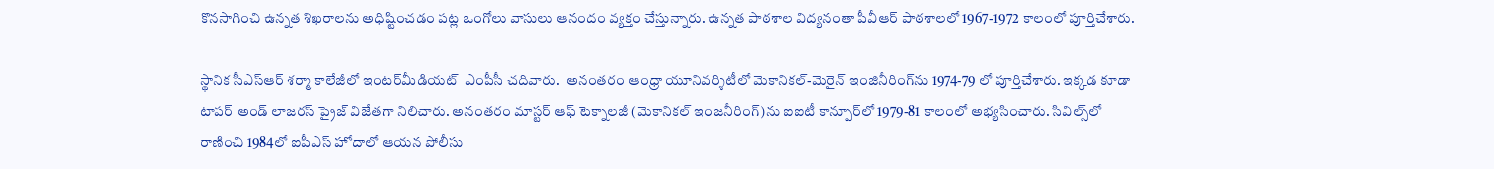కొనసాగించి ఉన్నత శిఖరాలను అధిష్టించడం పట్ల ఒంగోలు వాసులు ఆనందం వ్యక్తం చేస్తున్నారు. ఉన్నత పాఠశాల విద్యనంతా పీవీఆర్ పాఠశాలలో 1967-1972 కాలంలో పూర్తిచేశారు.

స్థానిక సీఎస్‌ఆర్ శర్మా కాలేజీలో ఇంటర్‌మీడియట్  ఎంపీసీ చదివారు.  అనంతరం ఆంధ్రా యూనివర్శిటీలో మెకానికల్-మెరైన్ ఇంజినీరింగ్‌ను 1974-79 లో పూర్తిచేశారు. ఇక్కడ కూడా టాపర్ అండ్ లాజరస్ ప్రైజ్ విజేతగా నిలిచారు. అనంతరం మాస్టర్ ఆఫ్ టెక్నాలజీ (మెకానికల్ ఇంజనీరింగ్)ను ఐఐటీ కాన్పూర్‌లో 1979-81 కాలంలో అభ్యసించారు. సివిల్స్‌లో రాణించి 1984లో ఐపీఎస్ హోదాలో ఆయన పోలీసు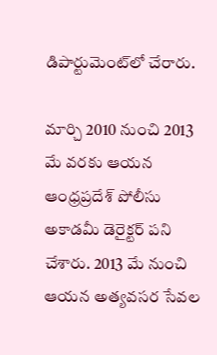డిపార్టుమెంట్‌లో చేరారు.

మార్చి 2010 నుంచి 2013 మే వరకు ఆయన ఆంధ్రప్రదేశ్ పోలీసు అకాడమీ డెరైక్టర్ పని చేశారు. 2013 మే నుంచి ఆయన అత్యవసర సేవల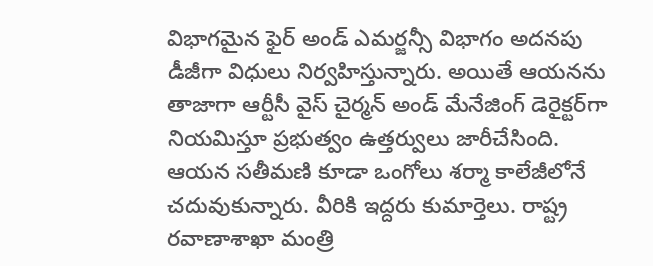విభాగమైన ఫైర్ అండ్ ఎమర్జన్సీ విభాగం అదనపు డీజీగా విధులు నిర్వహిస్తున్నారు. అయితే ఆయనను తాజాగా ఆర్టీసీ వైస్ చైర్మన్ అండ్ మేనేజింగ్ డెరైక్టర్‌గా నియమిస్తూ ప్రభుత్వం ఉత్తర్వులు జారీచేసింది. ఆయన సతీమణి కూడా ఒంగోలు శర్మా కాలేజీలోనే చదువుకున్నారు. వీరికి ఇద్దరు కుమార్తెలు. రాష్ట్ర రవాణాశాఖా మంత్రి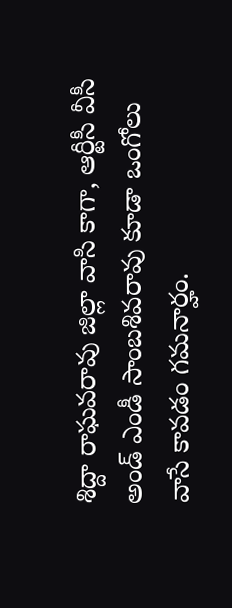శిద్దా రాఘవరావు జిల్లా వాసి కాగా, ఆర్టీసీ వీసీ అండ్ ఎండీ సాంబశివరావు కూడా ఒంగోలు వాసే కావడం గమనార్హం.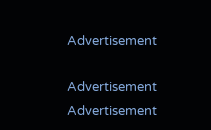Advertisement

Advertisement
Advertisement